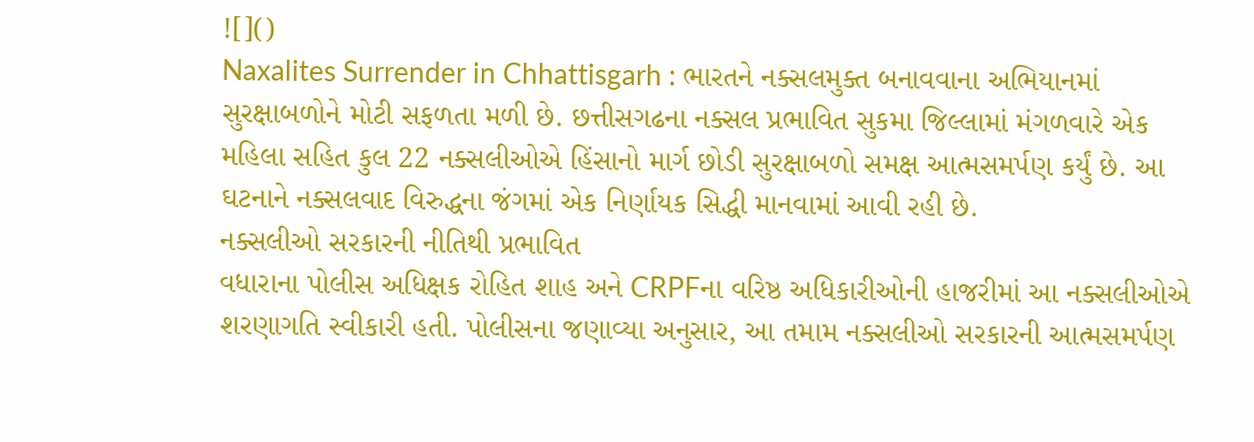![]()
Naxalites Surrender in Chhattisgarh : ભારતને નક્સલમુક્ત બનાવવાના અભિયાનમાં સુરક્ષાબળોને મોટી સફળતા મળી છે. છત્તીસગઢના નક્સલ પ્રભાવિત સુકમા જિલ્લામાં મંગળવારે એક મહિલા સહિત કુલ 22 નક્સલીઓએ હિંસાનો માર્ગ છોડી સુરક્ષાબળો સમક્ષ આત્મસમર્પણ કર્યું છે. આ ઘટનાને નક્સલવાદ વિરુદ્ધના જંગમાં એક નિર્ણાયક સિદ્ધી માનવામાં આવી રહી છે.
નક્સલીઓ સરકારની નીતિથી પ્રભાવિત
વધારાના પોલીસ અધિક્ષક રોહિત શાહ અને CRPFના વરિષ્ઠ અધિકારીઓની હાજરીમાં આ નક્સલીઓએ શરણાગતિ સ્વીકારી હતી. પોલીસના જણાવ્યા અનુસાર, આ તમામ નક્સલીઓ સરકારની આત્મસમર્પણ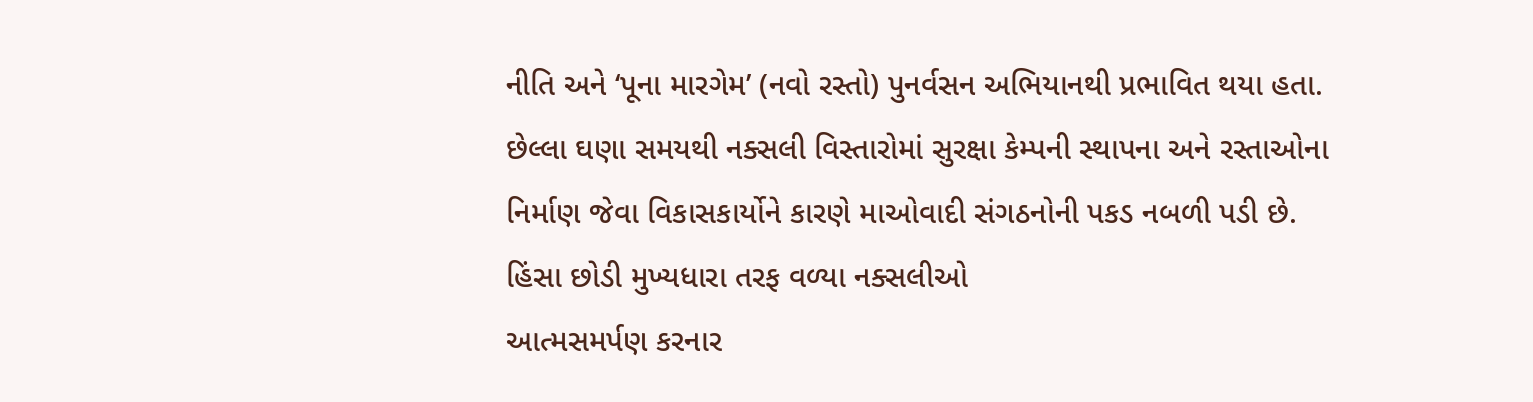નીતિ અને ‘પૂના મારગેમ’ (નવો રસ્તો) પુનર્વસન અભિયાનથી પ્રભાવિત થયા હતા. છેલ્લા ઘણા સમયથી નક્સલી વિસ્તારોમાં સુરક્ષા કેમ્પની સ્થાપના અને રસ્તાઓના નિર્માણ જેવા વિકાસકાર્યોને કારણે માઓવાદી સંગઠનોની પકડ નબળી પડી છે.
હિંસા છોડી મુખ્યધારા તરફ વળ્યા નક્સલીઓ
આત્મસમર્પણ કરનાર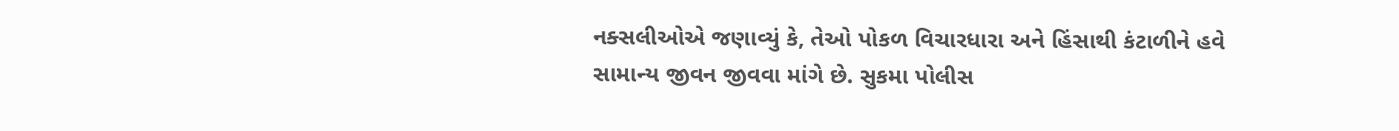નક્સલીઓએ જણાવ્યું કે, તેઓ પોકળ વિચારધારા અને હિંસાથી કંટાળીને હવે સામાન્ય જીવન જીવવા માંગે છે. સુકમા પોલીસ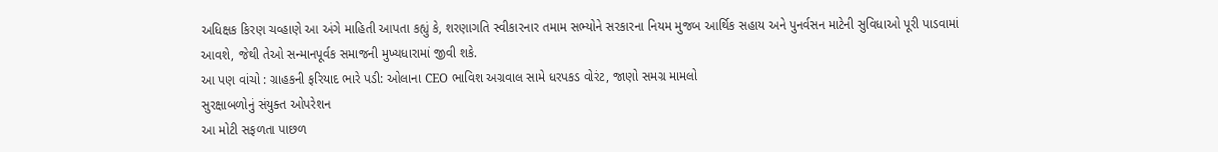અધિક્ષક કિરણ ચવ્હાણે આ અંગે માહિતી આપતા કહ્યું કે, શરણાગતિ સ્વીકારનાર તમામ સભ્યોને સરકારના નિયમ મુજબ આર્થિક સહાય અને પુનર્વસન માટેની સુવિધાઓ પૂરી પાડવામાં આવશે, જેથી તેઓ સન્માનપૂર્વક સમાજની મુખ્યધારામાં જીવી શકે.
આ પણ વાંચો : ગ્રાહકની ફરિયાદ ભારે પડી: ઓલાના CEO ભાવિશ અગ્રવાલ સામે ધરપકડ વોરંટ, જાણો સમગ્ર મામલો
સુરક્ષાબળોનું સંયુક્ત ઓપરેશન
આ મોટી સફળતા પાછળ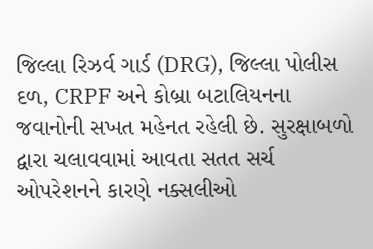જિલ્લા રિઝર્વ ગાર્ડ (DRG), જિલ્લા પોલીસ દળ, CRPF અને કોબ્રા બટાલિયનના જવાનોની સખત મહેનત રહેલી છે. સુરક્ષાબળો દ્વારા ચલાવવામાં આવતા સતત સર્ચ ઓપરેશનને કારણે નક્સલીઓ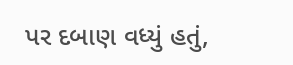પર દબાણ વધ્યું હતું,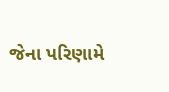જેના પરિણામે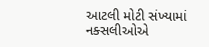આટલી મોટી સંખ્યામાં નક્સલીઓએ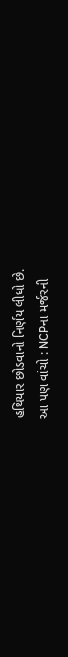હથિયાર છોડવાનો નિર્ણય લીધો છે.
આ પણ વાંચો : NCPના મર્જરની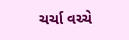ચર્ચા વચ્ચે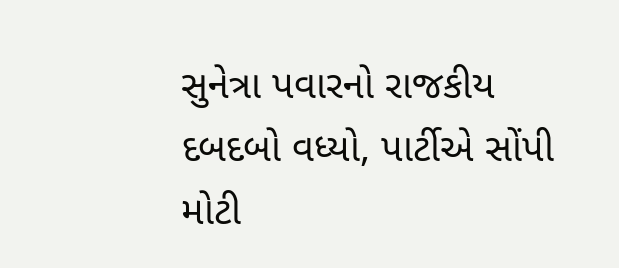સુનેત્રા પવારનો રાજકીય દબદબો વધ્યો, પાર્ટીએ સોંપી મોટી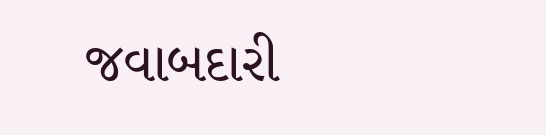જવાબદારી